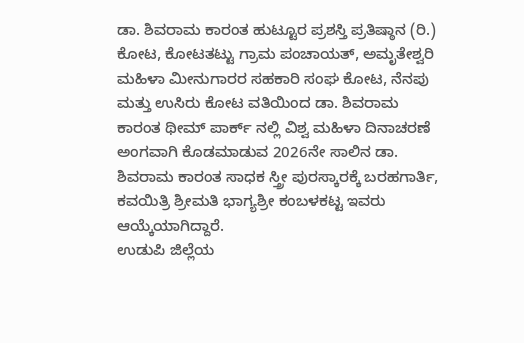ಡಾ. ಶಿವರಾಮ ಕಾರಂತ ಹುಟ್ಟೂರ ಪ್ರಶಸ್ತಿ ಪ್ರತಿಷ್ಠಾನ (ರಿ.) ಕೋಟ, ಕೋಟತಟ್ಟು ಗ್ರಾಮ ಪಂಚಾಯತ್, ಅಮೃತೇಶ್ವರಿ ಮಹಿಳಾ ಮೀನುಗಾರರ ಸಹಕಾರಿ ಸಂಘ ಕೋಟ, ನೆನಪು ಮತ್ತು ಉಸಿರು ಕೋಟ ವತಿಯಿಂದ ಡಾ. ಶಿವರಾಮ ಕಾರಂತ ಥೀಮ್ ಪಾರ್ಕ್ ನಲ್ಲಿ ವಿಶ್ವ ಮಹಿಳಾ ದಿನಾಚರಣೆ ಅಂಗವಾಗಿ ಕೊಡಮಾಡುವ 2026ನೇ ಸಾಲಿನ ಡಾ. ಶಿವರಾಮ ಕಾರಂತ ಸಾಧಕ ಸ್ತ್ರೀ ಪುರಸ್ಕಾರಕ್ಕೆ ಬರಹಗಾರ್ತಿ, ಕವಯಿತ್ರಿ ಶ್ರೀಮತಿ ಭಾಗ್ಯಶ್ರೀ ಕಂಬಳಕಟ್ಟ ಇವರು ಆಯ್ಕೆಯಾಗಿದ್ದಾರೆ.
ಉಡುಪಿ ಜಿಲ್ಲೆಯ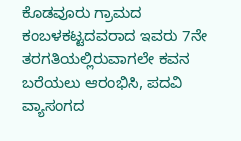ಕೊಡವೂರು ಗ್ರಾಮದ ಕಂಬಳಕಟ್ಟದವರಾದ ಇವರು 7ನೇ ತರಗತಿಯಲ್ಲಿರುವಾಗಲೇ ಕವನ ಬರೆಯಲು ಆರಂಭಿಸಿ, ಪದವಿ ವ್ಯಾಸಂಗದ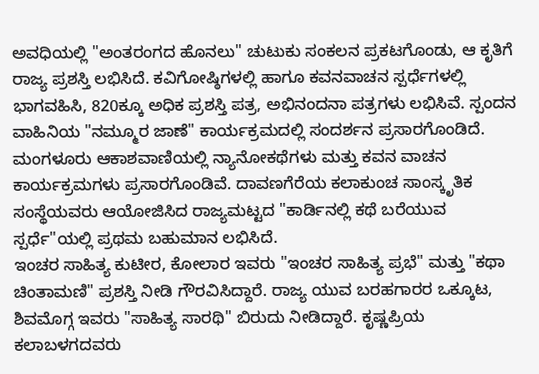ಅವಧಿಯಲ್ಲಿ "ಅಂತರಂಗದ ಹೊನಲು" ಚುಟುಕು ಸಂಕಲನ ಪ್ರಕಟಗೊಂಡು, ಆ ಕೃತಿಗೆ ರಾಜ್ಯ ಪ್ರಶಸ್ತಿ ಲಭಿಸಿದೆ. ಕವಿಗೋಷ್ಠಿಗಳಲ್ಲಿ ಹಾಗೂ ಕವನವಾಚನ ಸ್ಪರ್ಧೆಗಳಲ್ಲಿ ಭಾಗವಹಿಸಿ, 820ಕ್ಕೂ ಅಧಿಕ ಪ್ರಶಸ್ತಿ ಪತ್ರ, ಅಭಿನಂದನಾ ಪತ್ರಗಳು ಲಭಿಸಿವೆ. ಸ್ಪಂದನ ವಾಹಿನಿಯ "ನಮ್ಮೂರ ಜಾಣೆ" ಕಾರ್ಯಕ್ರಮದಲ್ಲಿ ಸಂದರ್ಶನ ಪ್ರಸಾರಗೊಂಡಿದೆ. ಮಂಗಳೂರು ಆಕಾಶವಾಣಿಯಲ್ಲಿ ನ್ಯಾನೋಕಥೆಗಳು ಮತ್ತು ಕವನ ವಾಚನ ಕಾರ್ಯಕ್ರಮಗಳು ಪ್ರಸಾರಗೊಂಡಿವೆ. ದಾವಣಗೆರೆಯ ಕಲಾಕುಂಚ ಸಾಂಸ್ಕೃತಿಕ ಸಂಸ್ಥೆಯವರು ಆಯೋಜಿಸಿದ ರಾಜ್ಯಮಟ್ಟದ "ಕಾರ್ಡಿನಲ್ಲಿ ಕಥೆ ಬರೆಯುವ ಸ್ಪರ್ಧೆ"ಯಲ್ಲಿ ಪ್ರಥಮ ಬಹುಮಾನ ಲಭಿಸಿದೆ.
ಇಂಚರ ಸಾಹಿತ್ಯ ಕುಟೀರ, ಕೋಲಾರ ಇವರು "ಇಂಚರ ಸಾಹಿತ್ಯ ಪ್ರಭೆ" ಮತ್ತು "ಕಥಾ ಚಿಂತಾಮಣಿ" ಪ್ರಶಸ್ತಿ ನೀಡಿ ಗೌರವಿಸಿದ್ದಾರೆ. ರಾಜ್ಯ ಯುವ ಬರಹಗಾರರ ಒಕ್ಕೂಟ, ಶಿವಮೊಗ್ಗ ಇವರು "ಸಾಹಿತ್ಯ ಸಾರಥಿ" ಬಿರುದು ನೀಡಿದ್ದಾರೆ. ಕೃಷ್ಣಪ್ರಿಯ ಕಲಾಬಳಗದವರು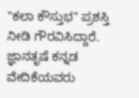"ಕಲಾ ಕೌಸ್ತುಭ" ಪ್ರಶಸ್ತಿ ನೀಡಿ ಗೌರವಿಸಿದ್ದಾರೆ. ಜ್ಞಾನತೃಷೆ ಕನ್ನಡ ವೇದಿಕೆಯವರು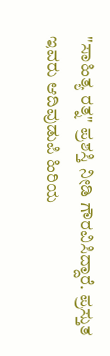"ಸಾಹಿತ್ಯ ರತ್ನ" ಪ್ರಶಸ್ತಿ ನೀಡಿ ಗೌರವಿಸಿದ್ದಾರೆ. ಪ್ರಸ್ತುತ ಇವರು ಆದಿವುಡುಪಿ ಹಿರಿಯ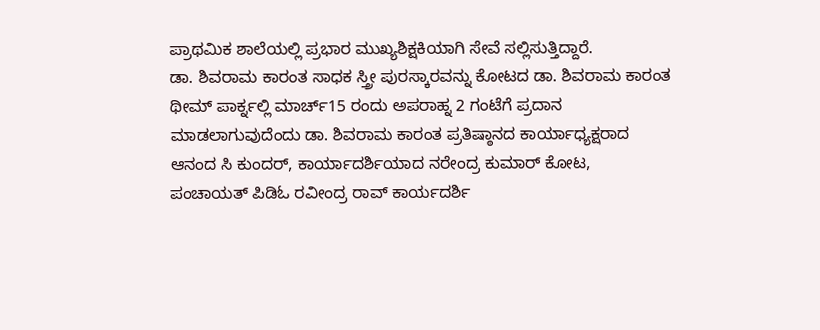ಪ್ರಾಥಮಿಕ ಶಾಲೆಯಲ್ಲಿ ಪ್ರಭಾರ ಮುಖ್ಯಶಿಕ್ಷಕಿಯಾಗಿ ಸೇವೆ ಸಲ್ಲಿಸುತ್ತಿದ್ದಾರೆ.
ಡಾ. ಶಿವರಾಮ ಕಾರಂತ ಸಾಧಕ ಸ್ತ್ರೀ ಪುರಸ್ಕಾರವನ್ನು ಕೋಟದ ಡಾ. ಶಿವರಾಮ ಕಾರಂತ ಥೀಮ್ ಪಾರ್ಕ್ನಲ್ಲಿ ಮಾರ್ಚ್15 ರಂದು ಅಪರಾಹ್ನ 2 ಗಂಟೆಗೆ ಪ್ರದಾನ ಮಾಡಲಾಗುವುದೆಂದು ಡಾ. ಶಿವರಾಮ ಕಾರಂತ ಪ್ರತಿಷ್ಠಾನದ ಕಾರ್ಯಾಧ್ಯಕ್ಷರಾದ ಆನಂದ ಸಿ ಕುಂದರ್, ಕಾರ್ಯಾದರ್ಶಿಯಾದ ನರೇಂದ್ರ ಕುಮಾರ್ ಕೋಟ, ಪಂಚಾಯತ್ ಪಿಡಿಓ ರವೀಂದ್ರ ರಾವ್ ಕಾರ್ಯದರ್ಶಿ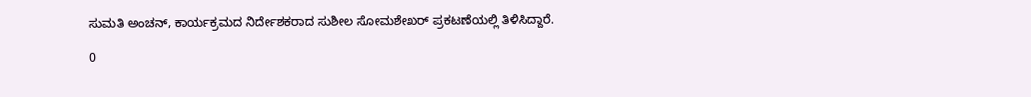ಸುಮತಿ ಅಂಚನ್, ಕಾರ್ಯಕ್ರಮದ ನಿರ್ದೇಶಕರಾದ ಸುಶೀಲ ಸೋಮಶೇಖರ್ ಪ್ರಕಟಣೆಯಲ್ಲಿ ತಿಳಿಸಿದ್ದಾರೆ.

0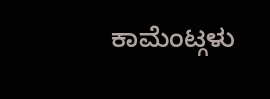ಕಾಮೆಂಟ್ಗಳು